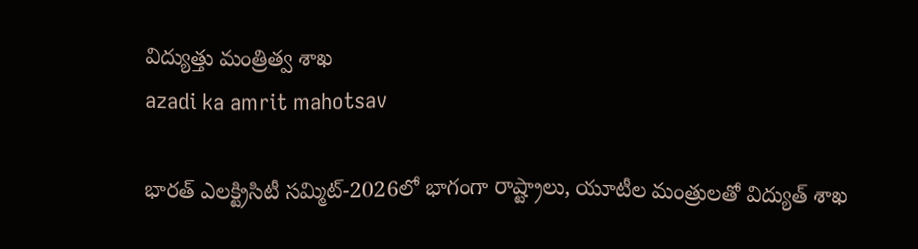విద్యుత్తు మంత్రిత్వ శాఖ
azadi ka amrit mahotsav

భారత్ ఎలక్ట్రిసిటీ సమ్మిట్-2026లో భాగంగా రాష్ట్రాలు, యూటీల మంత్రులతో విద్యుత్ శాఖ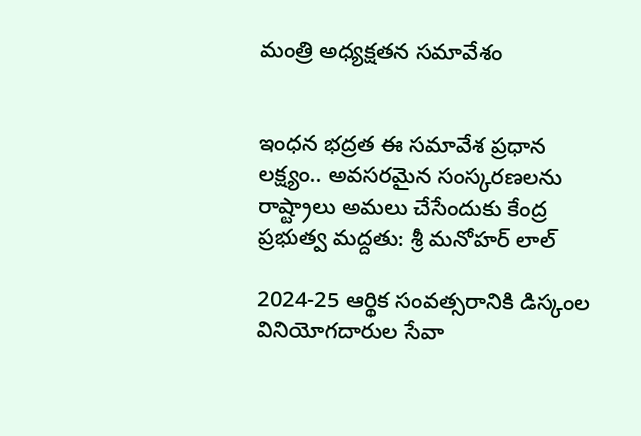మంత్రి అధ్యక్షతన సమావేశం


ఇంధన భద్రత ఈ సమావేశ ప్రధాన లక్ష్యం.. అవసరమైన సంస్కరణలను రాష్ట్రాలు అమలు చేసేందుకు కేంద్ర ప్రభుత్వ మద్దతు: శ్రీ మనోహర్ లాల్

2024-25 ఆర్థిక సంవత్సరానికి డిస్కంల వినియోగదారుల సేవా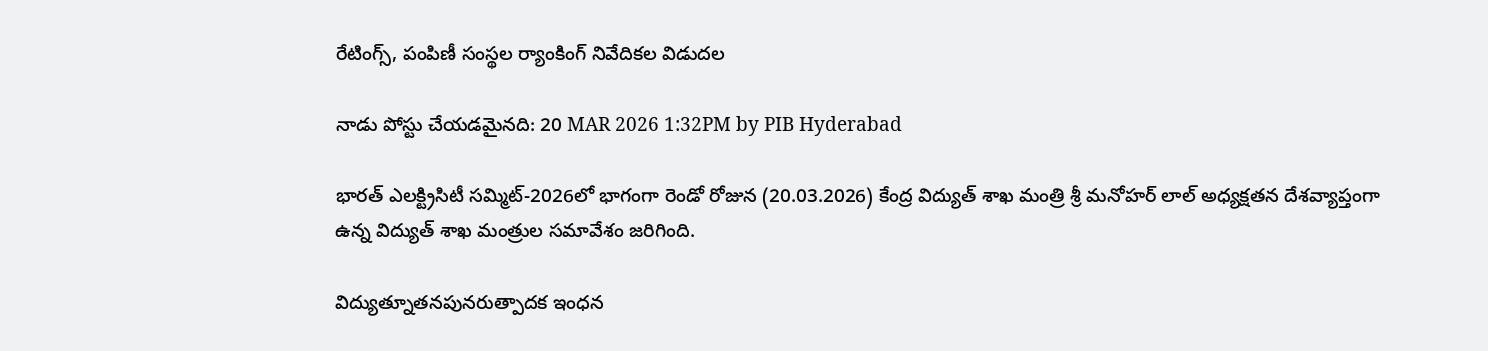రేటింగ్స్, పంపిణీ సంస్థల ర్యాంకింగ్ నివేదికల విడుదల

నాడు పోస్టు చేయడమైనది: 20 MAR 2026 1:32PM by PIB Hyderabad

భారత్ ఎలక్ట్రిసిటీ సమ్మిట్-2026లో భాగంగా రెండో రోజున (20.03.2026) కేంద్ర విద్యుత్ శాఖ మంత్రి శ్రీ మనోహర్ లాల్ అధ్యక్షతన దేశవ్యాప్తంగా ఉన్న విద్యుత్ శాఖ మంత్రుల సమావేశం జరిగింది.

విద్యుత్నూతనపునరుత్పాదక ఇంధన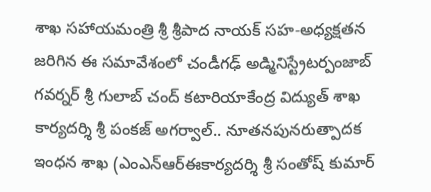శాఖ సహాయమంత్రి శ్రీ శ్రీపాద నాయక్ సహ-అధ్యక్షతన జరిగిన ఈ సమావేశంలో చండీగఢ్ అడ్మినిస్ట్రేటర్పంజాబ్ గవర్నర్ శ్రీ గులాబ్ చంద్ కటారియాకేంద్ర విద్యుత్ శాఖ కార్యదర్శి శ్రీ పంకజ్ అగర్వాల్.. నూతనపునరుత్పాదక ఇంధన శాఖ (ఎంఎన్ఆర్ఈకార్యదర్శి శ్రీ సంతోష్ కుమార్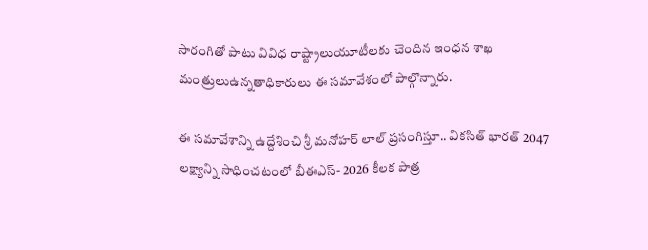సారంగితో పాటు వివిధ రాష్ట్రాలుయూటీలకు చెందిన ఇంధన శాఖ మంత్రులుఉన్నతాధికారులు ఈ సమావేశంలో పాల్గొన్నారు.

ఈ సమావేశాన్ని ఉద్దేశించి శ్రీ మనోహర్ లాల్ ప్రసంగిస్తూ.. వికసిత్ భారత్ 2047 లక్ష్యాన్ని సాధించటంలో బీఈఎస్- 2026 కీలక పాత్ర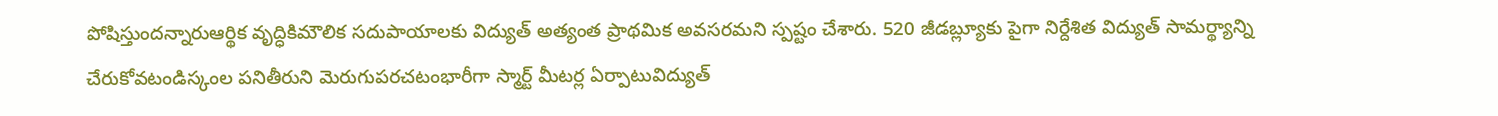పోషిస్తుందన్నారుఆర్థిక వృద్ధికిమౌలిక సదుపాయాలకు విద్యుత్ అత్యంత ప్రాథమిక అవసరమని స్పష్టం చేశారు. 520 జీడబ్ల్యూకు పైగా నిర్దేశిత విద్యుత్ సామర్థ్యాన్ని చేరుకోవటండిస్కంల పనితీరుని మెరుగుపరచటంభారీగా స్మార్ట్ మీటర్ల ఏర్పాటువిద్యుత్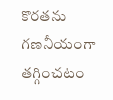కొరతను గణనీయంగా తగ్గించటం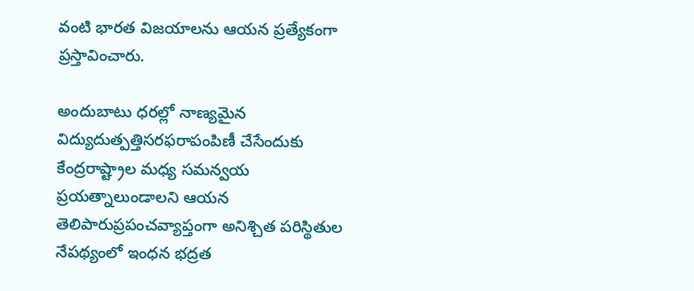వంటి భారత విజయాలను ఆయన ప్రత్యేకంగా ప్రస్తావించారు.

అందుబాటు ధరల్లో నాణ్యమైన విద్యుదుత్పత్తిసరఫరాపంపిణీ చేసేందుకు కేంద్రరాష్ట్రాల మధ్య సమన్వయ ప్రయత్నాలుండాలని ఆయన తెలిపారుప్రపంచవ్యాప్తంగా అనిశ్చిత పరిస్థితుల నేపథ్యంలో ఇంధన భద్రత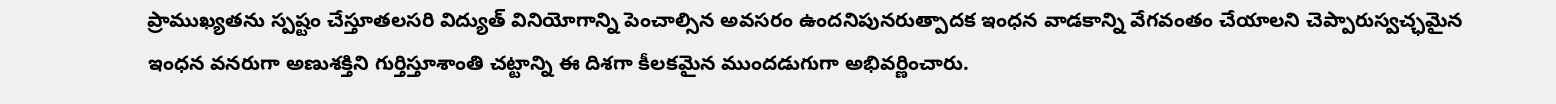ప్రాముఖ్యతను స్పష్టం చేస్తూతలసరి విద్యుత్ వినియోగాన్ని పెంచాల్సిన అవసరం ఉందనిపునరుత్పాదక ఇంధన వాడకాన్ని వేగవంతం చేయాలని చెప్పారుస్వచ్ఛమైన ఇంధన వనరుగా అణుశక్తిని గుర్తిస్తూశాంతి చట్టాన్ని ఈ దిశగా కీలకమైన ముందడుగుగా అభివర్ణించారు.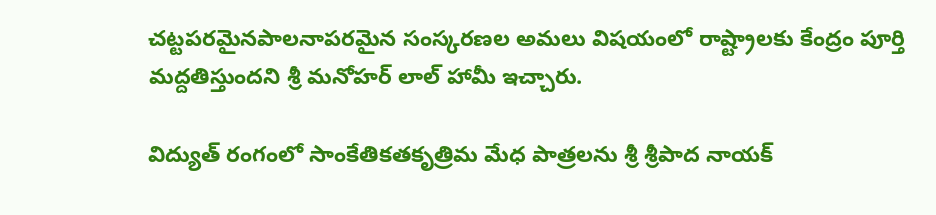చట్టపరమైనపాలనాపరమైన సంస్కరణల అమలు విషయంలో రాష్ట్రాలకు కేంద్రం పూర్తి మద్దతిస్తుందని శ్రీ మనోహర్ లాల్ హామీ ఇచ్చారు.

విద్యుత్ రంగంలో సాంకేతికతకృత్రిమ మేధ పాత్రలను శ్రీ శ్రీపాద నాయక్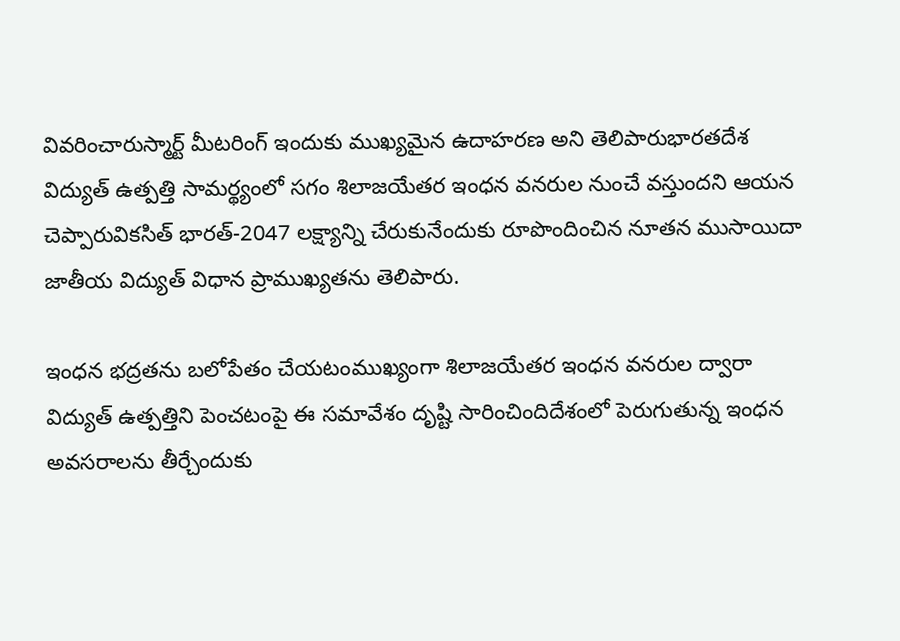వివరించారుస్మార్ట్ మీటరింగ్ ఇందుకు ముఖ్యమైన ఉదాహరణ అని తెలిపారుభారతదేశ విద్యుత్ ఉత్పత్తి సామర్థ్యంలో సగం శిలాజయేతర ఇంధన వనరుల నుంచే వస్తుందని ఆయన చెప్పారువికసిత్ భారత్-2047 లక్ష్యాన్ని చేరుకునేందుకు రూపొందించిన నూతన ముసాయిదా జాతీయ విద్యుత్ విధాన ప్రాముఖ్యతను తెలిపారు.

ఇంధన భద్రతను బలోపేతం చేయటంముఖ్యంగా శిలాజయేతర ఇంధన వనరుల ద్వారా విద్యుత్ ఉత్పత్తిని పెంచటంపై ఈ సమావేశం దృష్టి సారించిందిదేశంలో పెరుగుతున్న ఇంధన అవసరాలను తీర్చేందుకు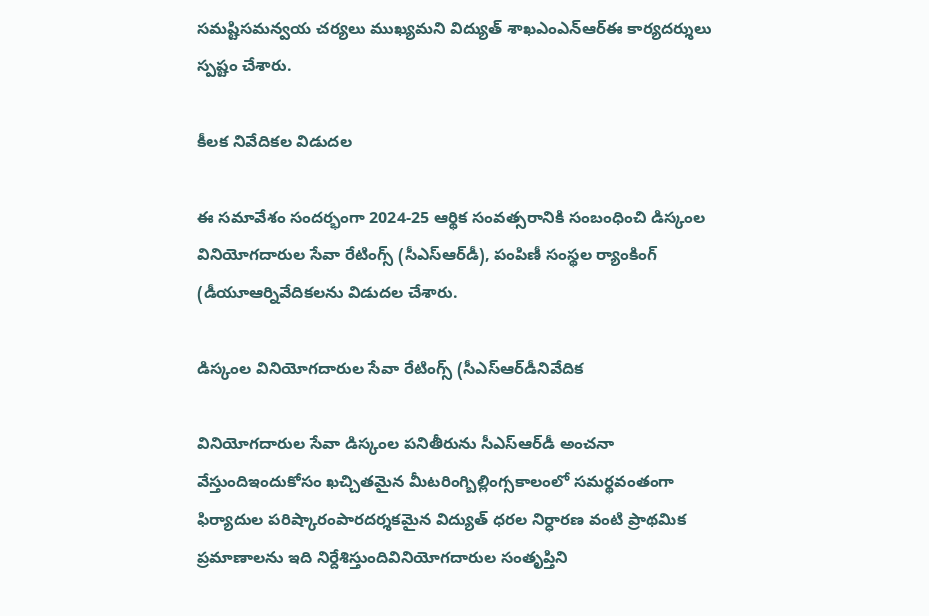సమష్టిసమన్వయ చర్యలు ముఖ్యమని విద్యుత్ శాఖఎంఎన్ఆర్ఈ కార్యదర్శులు స్పష్టం చేశారు.

కీలక నివేదికల విడుదల

ఈ సమావేశం సందర్భంగా 2024-25 ఆర్థిక సంవత్సరానికి సంబంధించి డిస్కంల వినియోగదారుల సేవా రేటింగ్స్ (సీఎస్ఆర్‌డీ), పంపిణీ సంస్థల ర్యాంకింగ్ (డీయూఆర్నివేదికలను విడుదల చేశారు.

డిస్కంల వినియోగదారుల సేవా రేటింగ్స్ (సీఎస్ఆర్‌డీనివేదిక

వినియోగదారుల సేవా డిస్కంల పనితీరును సీఎస్ఆర్‌డీ అంచనా వేస్తుందిఇందుకోసం ఖచ్చితమైన మీటరింగ్బిల్లింగ్సకాలంలో సమర్థవంతంగా ఫిర్యాదుల పరిష్కారంపారదర్శకమైన విద్యుత్ ధరల నిర్ధారణ వంటి ప్రాథమిక ప్రమాణాలను ఇది నిర్దేశిస్తుందివినియోగదారుల సంతృప్తిని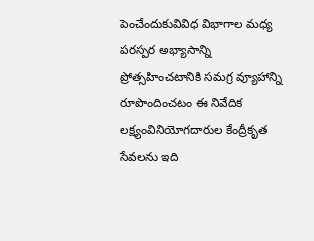పెంచేందుకువివిధ విభాగాల మధ్య పరస్పర అభ్యాసాన్ని ప్రోత్సహించటానికి సమగ్ర వ్యూహాన్ని రూపొందించటం ఈ నివేదిక లక్ష్యంవినియోగదారుల కేంద్రీకృత సేవలను ఇది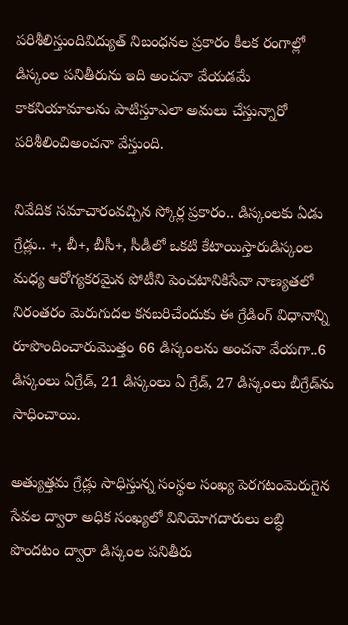పరిశీలిస్తుందివిద్యుత్ నిబంధనల ప్రకారం కీలక రంగాల్లో డిస్కంల పనితీరును ఇది అంచనా వేయడమే కాకనియామాలను పాటిస్తూఎలా అమలు చేస్తున్నారో పరిశీలించిఅంచనా వేస్తుంది.

నివేదిక సమాచారంవచ్చిన స్కోర్ల ప్రకారం.. డిస్కంలకు ఏడు గ్రేడ్లు.. +, బీ+, బీసీ+, సీడీలో ఒకటి కేటాయిస్తారుడిస్కంల మధ్య ఆరోగ్యకరమైన పోటీని పెంచటానికిసేవా నాణ్యతలో నిరంతరం మెరుగుదల కనబరిచేందుకు ఈ గ్రేడింగ్ విధానాన్ని రూపొందించారుమొత్తం 66 డిస్కంలను అంచనా వేయగా..6 డిస్కంలు ఏగ్రేడ్‌, 21 డిస్కంలు ఏ గ్రేడ్‌, 27 డిస్కంలు బీగ్రేడ్‌ను సాధించాయి.

అత్యుత్తమ గ్రేడ్లు సాధిస్తున్న సంస్థల సంఖ్య పెరగటంమెరుగైన సేవల ద్వారా అధిక సంఖ్యలో వినియోగదారులు లబ్ధి పొందటం ద్వారా డిస్కంల పనితీరు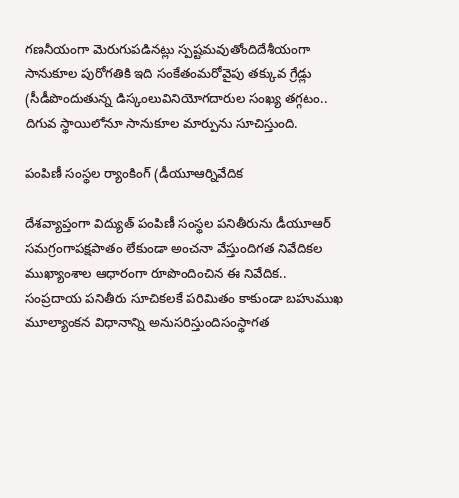గణనీయంగా మెరుగుపడినట్లు స్పష్టమవుతోందిదేశీయంగా సానుకూల పురోగతికి ఇది సంకేతంమరోవైపు తక్కువ గ్రేడ్లు (సీడీపొందుతున్న డిస్కంలువినియోగదారుల సంఖ్య తగ్గటం.. దిగువ స్థాయిలోనూ సానుకూల మార్పును సూచిస్తుంది.

పంపిణీ సంస్థల ర్యాంకింగ్ (డీయూఆర్నివేదిక

దేశవ్యాప్తంగా విద్యుత్ పంపిణీ సంస్థల పనితీరును డీయూఆర్ సమగ్రంగాపక్షపాతం లేకుండా అంచనా వేస్తుందిగత నివేదికల ముఖ్యాంశాల ఆధారంగా రూపొందించిన ఈ నివేదిక.. సంప్రదాయ పనితీరు సూచికలకే పరిమితం కాకుండా బహుముఖ మూల్యాంకన విధానాన్ని అనుసరిస్తుందిసంస్థాగత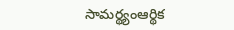సామర్థ్యంఆర్థిక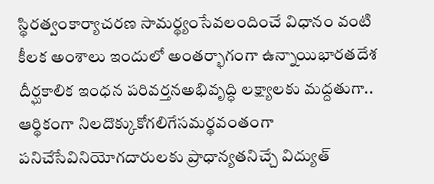స్థిరత్వంకార్యాచరణ సామర్థ్యంసేవలందించే విధానం వంటి కీలక అంశాలు ఇందులో అంతర్భాగంగా ఉన్నాయిభారతదేశ దీర్ఘకాలిక ఇంధన పరివర్తనఅభివృద్ధి లక్ష్యాలకు మద్దతుగా.. ఆర్థికంగా నిలదొక్కుకోగలిగేసమర్థవంతంగా పనిచేసేవినియోగదారులకు ప్రాధాన్యతనిచ్చే విద్యుత్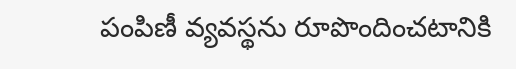పంపిణీ వ్యవస్థను రూపొందించటానికి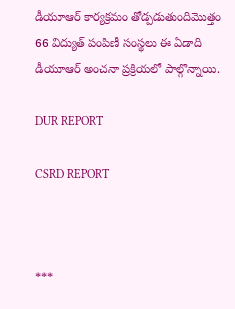డీయూఆర్ కార్యక్రమం తోడ్పడుతుందిమొత్తం 66 విద్యుత్ పంపిణీ సంస్థలు ఈ ఏడాది డీయూఆర్ అంచనా ప్రక్రియలో పాల్గొన్నాయి.

DUR REPORT

CSRD REPORT



***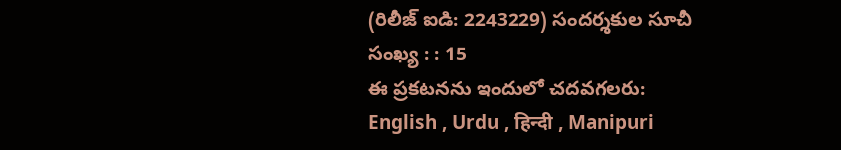(రిలీజ్ ఐడి: 2243229) సందర్శకుల సూచీ సంఖ్య : : 15
ఈ ప్రకటనను ఇందులో చదవగలరు: English , Urdu , हिन्दी , Manipuri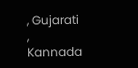, Gujarati , Kannada